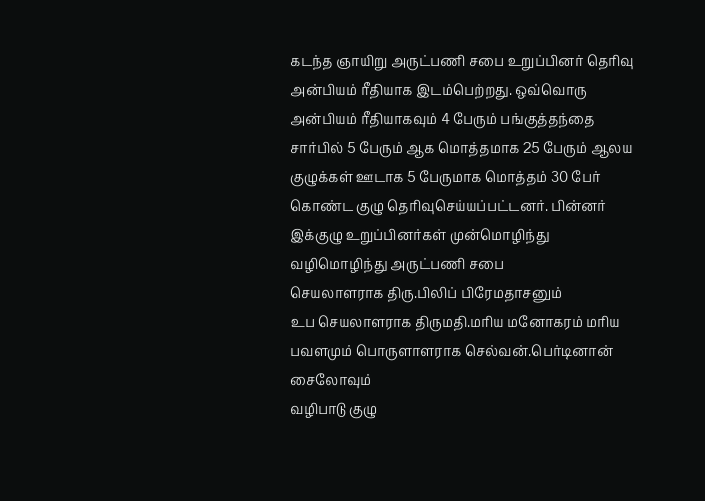கடந்த ஞாயிறு அருட்பணி சபை உறுப்பினர் தெரிவு அன்பியம் ரீதியாக இடம்பெற்றது. ஒவ்வொரு அன்பியம் ரீதியாகவும் 4 பேரும் பங்குத்தந்தை சார்பில் 5 பேரும் ஆக மொத்தமாக 25 பேரும் ஆலய குழுக்கள் ஊடாக 5 பேருமாக மொத்தம் 30 பேர் கொண்ட குழு தெரிவுசெய்யப்பட்டனர். பின்னர் இக்குழு உறுப்பினர்கள் முன்மொழிந்து வழிமொழிந்து அருட்பணி சபை
செயலாளராக திரு.பிலிப் பிரேமதாசனும்
உப செயலாளராக திருமதி.மரிய மனோகரம் மரிய பவளமும் பொருளாளராக செல்வன்.பெர்டினான் சைலோவும்
வழிபாடு குழு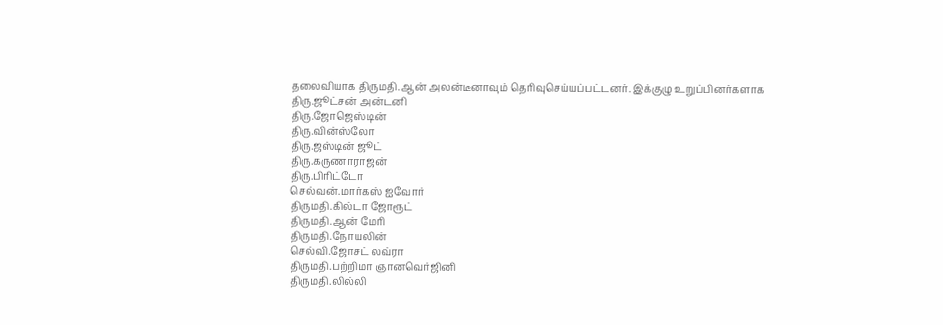தலைவியாக திருமதி.ஆன் அலன்டீனாவும் தெரிவுசெய்யப்பட்டனர். இக்குழு உறுப்பினர்களாக
திரு.ஜூட்சன் அன்டனி
திரு.ஜோஜெஸ்டின்
திரு.வின்ஸ்லோ
திரு.ஜஸ்டின் ஜூட்
திரு.கருணாராஜன்
திரு.பிரிட்டோ
செல்வன்.மார்கஸ் ஐவோர்
திருமதி.கில்டா ஜோரூட்
திருமதி.ஆன் மேரி
திருமதி.நோயலின்
செல்வி.ஜோசட் லவ்ரா
திருமதி.பற்றிமா ஞானவெர்ஜினி
திருமதி.லில்லி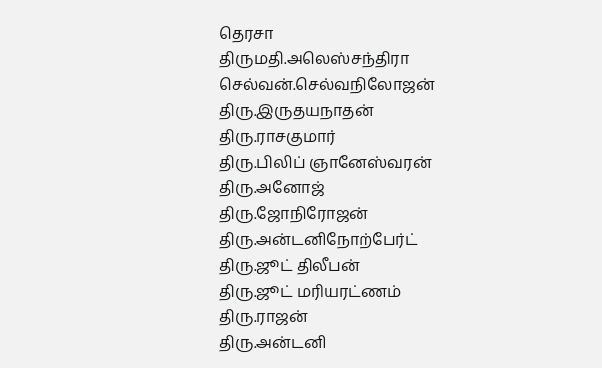தெரசா
திருமதி.அலெஸ்சந்திரா
செல்வன்.செல்வநிலோஜன்
திரு.இருதயநாதன்
திரு.ராசகுமார்
திரு.பிலிப் ஞானேஸ்வரன்
திரு.அனோஜ்
திரு.ஜோநிரோஜன்
திரு.அன்டனிநோற்பேர்ட்
திரு.ஜூட் திலீபன்
திரு.ஜூட் மரியரட்ணம்
திரு.ராஜன்
திரு.அன்டனி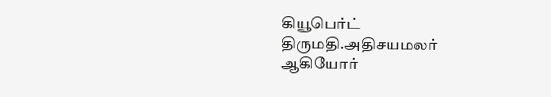கியூபெர்ட்
திருமதி.அதிசயமலர்
ஆகியோர்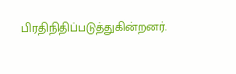பிரதிநிதிப்படுத்துகின்றனர்.